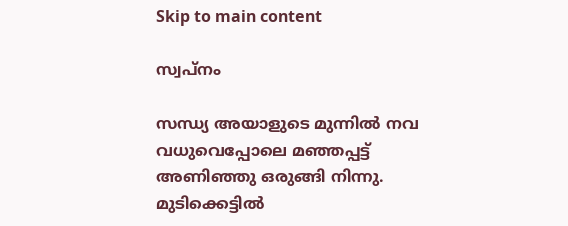Skip to main content

സ്വപ്നം

സന്ധ്യ അയാളുടെ മുന്നിൽ നവ വധുവെപ്പോലെ മഞ്ഞപ്പട്ട് അണിഞ്ഞു ഒരുങ്ങി നിന്നു. മുടിക്കെട്ടിൽ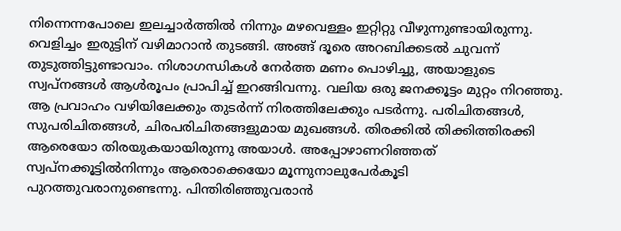നിന്നെന്നപോലെ ഇലച്ചാർത്തിൽ നിന്നും മഴവെള്ളം ഇറ്റിറ്റു വീഴുന്നുണ്ടായിരുന്നു. വെളിച്ചം ഇരുട്ടിന് വഴിമാറാൻ തുടങ്ങി. അങ്ങ് ദൂരെ അറബിക്കടൽ ചുവന്ന് തുടുത്തിട്ടുണ്ടാവാം. നിശാഗന്ധികൾ നേർത്ത മണം പൊഴിച്ചു, അയാളുടെ സ്വപ്നങ്ങൾ ആൾരൂപം പ്രാപിച്ച് ഇറങ്ങിവന്നു. വലിയ ഒരു ജനക്കൂട്ടം മുറ്റം നിറഞ്ഞു. ആ പ്രവാഹം വഴിയിലേക്കും തുടർന്ന് നിരത്തിലേക്കും പടർന്നു. പരിചിതങ്ങൾ, സുപരിചിതങ്ങൾ, ചിരപരിചിതങ്ങളുമായ മുഖങ്ങൾ. തിരക്കിൽ തിക്കിത്തിരക്കി ആരെയോ തിരയുകയായിരുന്നു അയാൾ. അപ്പോഴാണറിഞ്ഞത് സ്വപ്നക്കൂട്ടിൽനിന്നും ആരൊക്കെയോ മൂന്നുനാലുപേർകൂടി പുറത്തുവരാനുണ്ടെന്നു. പിന്തിരിഞ്ഞുവരാൻ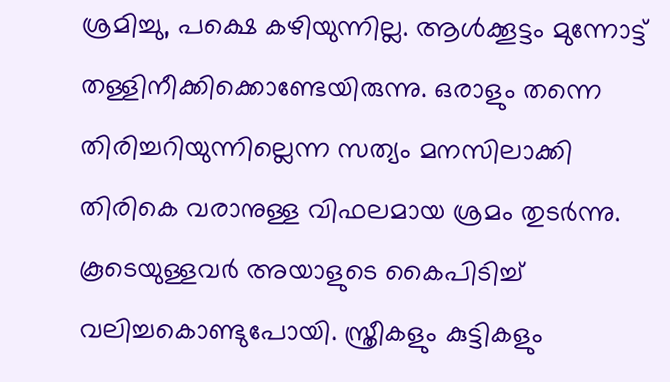ശ്രമിച്ചു, പക്ഷെ കഴിയുന്നില്ല. ആൾക്കൂട്ടം മുന്നോട്ട് തള്ളിനീക്കിക്കൊണ്ടേയിരുന്നു. ഒരാളും തന്നെ തിരിച്ചറിയുന്നില്ലെന്ന സത്യം മനസിലാക്കി തിരികെ വരാനുള്ള വിഫലമായ ശ്രമം തുടർന്നു. കൂടെയുള്ളവർ അയാളുടെ കൈപിടിച്ച് വലിച്ചകൊണ്ടുപോയി. സ്ത്രീകളും കുട്ടികളും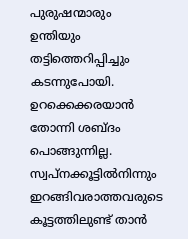പുരുഷന്മാരും ഉന്തിയും തട്ടിത്തെറിപ്പിച്ചും കടന്നുപോയി. ഉറക്കെക്കരയാൻ തോന്നി ശബ്ദം പൊങ്ങുന്നില്ല. സ്വപ്നക്കൂട്ടിൽനിന്നും ഇറങ്ങിവരാത്തവരുടെ കൂട്ടത്തിലുണ്ട് താൻ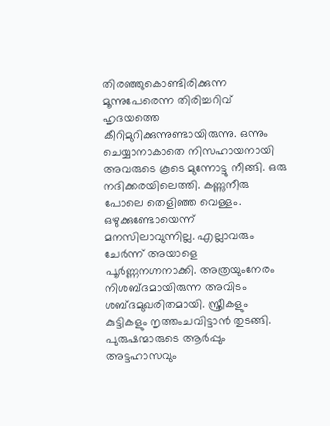തിരഞ്ഞുകൊണ്ടിരിക്കുന്ന മൂന്നുപേരെന്ന തിരിച്ചറിവ് ഹൃദയത്തെ കീറിമുറിക്കുന്നുണ്ടായിരുന്നു. ഒന്നും ചെയ്യാനാകാതെ നിസഹായനായി അവരുടെ കൂടെ മുന്നോട്ടു നീങ്ങി. ഒരു നദിക്കരയിലെത്തി. കണ്ണുനീരു പോലെ തെളിഞ്ഞ വെള്ളം. ഒഴുക്കുണ്ടോയെന്ന് മനസിലാവുന്നില്ല. എല്ലാവരും ചേർന്ന് അയാളെ പൂർണ്ണനഗ്നനാക്കി. അത്രയുംനേരം നിശബ്ദമായിരുന്ന അവിടം ശബ്ദമുഖരിതമായി. സ്ത്രീകളും കുട്ടികളും നൃത്തംചവിട്ടാൻ തുടങ്ങി. പുരുഷന്മാരുടെ ആർപ്പും അട്ടഹാസവും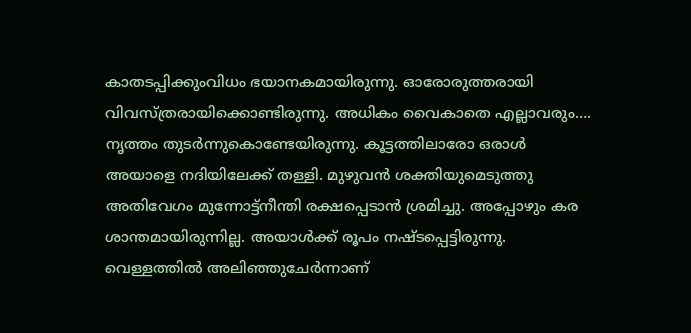കാതടപ്പിക്കുംവിധം ഭയാനകമായിരുന്നു. ഓരോരുത്തരായി വിവസ്ത്രരായിക്കൊണ്ടിരുന്നു. അധികം വൈകാതെ എല്ലാവരും…. നൃത്തം തുടർന്നുകൊണ്ടേയിരുന്നു. കൂട്ടത്തിലാരോ ഒരാൾ അയാളെ നദിയിലേക്ക് തള്ളി. മുഴുവൻ ശക്തിയുമെടുത്തു അതിവേഗം മുന്നോട്ട്നീന്തി രക്ഷപ്പെടാൻ ശ്രമിച്ചു. അപ്പോഴും കര ശാന്തമായിരുന്നില്ല. അയാൾക്ക്‌ രൂപം നഷ്ടപ്പെട്ടിരുന്നു. വെള്ളത്തിൽ അലിഞ്ഞുചേർന്നാണ്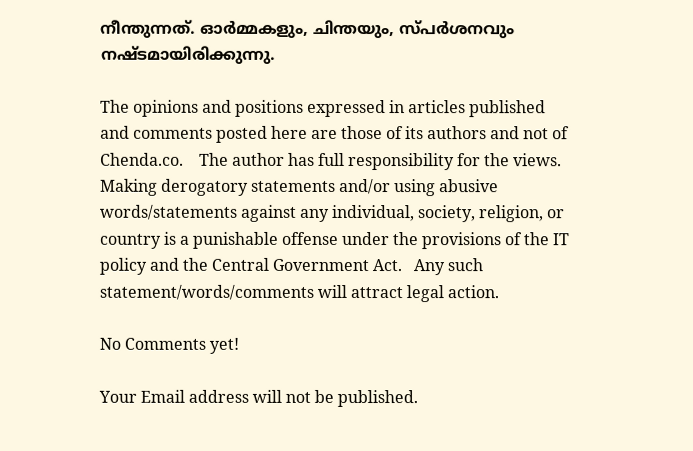നീന്തുന്നത്. ഓർമ്മകളും, ചിന്തയും, സ്പർശനവും നഷ്ടമായിരിക്കുന്നു.

The opinions and positions expressed in articles published and comments posted here are those of its authors and not of Chenda.co.    The author has full responsibility for the views.   Making derogatory statements and/or using abusive words/statements against any individual, society, religion, or country is a punishable offense under the provisions of the IT policy and the Central Government Act.   Any such statement/words/comments will attract legal action.

No Comments yet!

Your Email address will not be published.